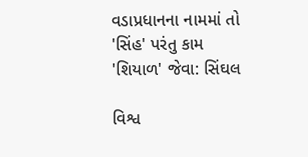વડાપ્રધાનના નામમાં તો 'સિંહ' પરંતુ કામ 'શિયાળ' જેવા: સિંઘલ

વિશ્વ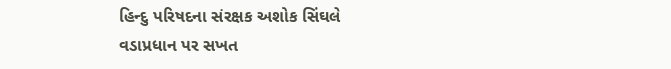હિન્દુ પરિષદના સંરક્ષક અશોક સિંઘલે વડાપ્રધાન પર સખત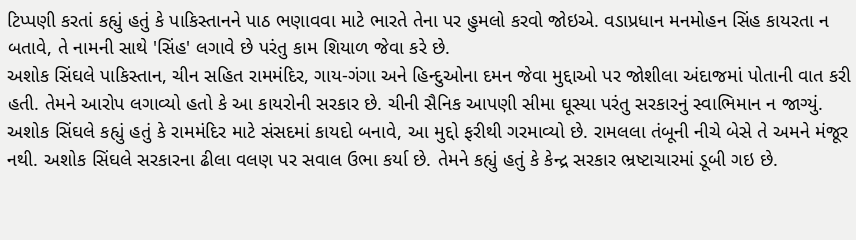ટિપ્પણી કરતાં કહ્યું હતું કે પાકિસ્તાનને પાઠ ભણાવવા માટે ભારતે તેના પર હુમલો કરવો જોઇએ. વડાપ્રધાન મનમોહન સિંહ કાયરતા ન બતાવે, તે નામની સાથે 'સિંહ' લગાવે છે પરંતુ કામ શિયાળ જેવા કરે છે.
અશોક સિંઘલે પાકિસ્તાન, ચીન સહિત રામમંદિર, ગાય-ગંગા અને હિન્દુઓના દમન જેવા મુદ્દાઓ પર જોશીલા અંદાજમાં પોતાની વાત કરી હતી. તેમને આરોપ લગાવ્યો હતો કે આ કાયરોની સરકાર છે. ચીની સૈનિક આપણી સીમા ઘૂસ્યા પરંતુ સરકારનું સ્વાભિમાન ન જાગ્યું. અશોક સિંઘલે કહ્યું હતું કે રામમંદિર માટે સંસદમાં કાયદો બનાવે, આ મુદ્દો ફરીથી ગરમાવ્યો છે. રામલલા તંબૂની નીચે બેસે તે અમને મંજૂર નથી. અશોક સિંઘલે સરકારના ઢીલા વલણ પર સવાલ ઉભા કર્યા છે. તેમને કહ્યું હતું કે કેન્દ્ર સરકાર ભ્રષ્ટાચારમાં ડૂબી ગઇ છે.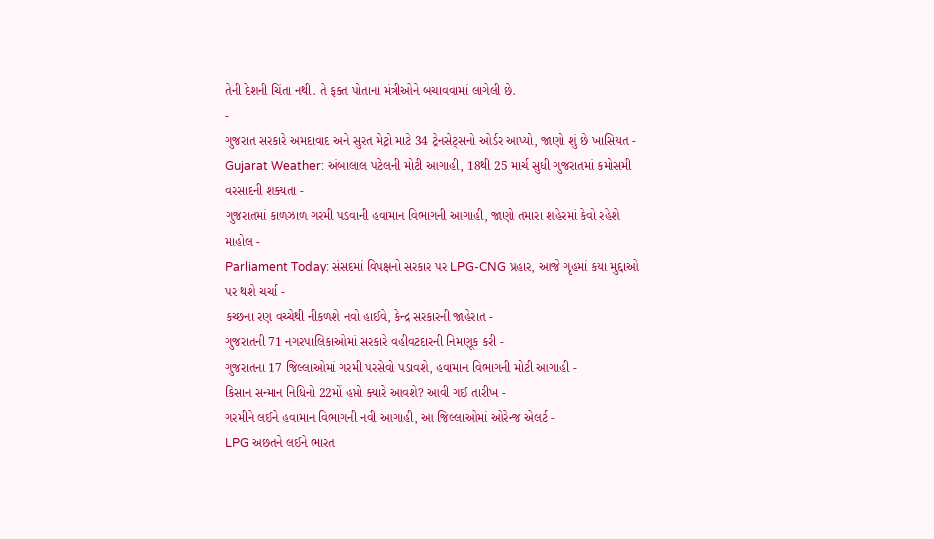તેની દેશની ચિંતા નથી. તે ફક્ત પોતાના મંત્રીઓને બચાવવામાં લાગેલી છે.
-
ગુજરાત સરકારે અમદાવાદ અને સુરત મેટ્રો માટે 34 ટ્રેનસેટ્સનો ઓર્ડર આપ્યો, જાણો શું છે ખાસિયત -
Gujarat Weather: અંબાલાલ પટેલની મોટી આગાહી, 18થી 25 માર્ચ સુધી ગુજરાતમાં કમોસમી વરસાદની શક્યતા -
ગુજરાતમાં કાળઝાળ ગરમી પડવાની હવામાન વિભાગની આગાહી, જાણો તમારા શહેરમાં કેવો રહેશે માહોલ -
Parliament Today: સંસદમાં વિપક્ષનો સરકાર પર LPG-CNG પ્રહાર, આજે ગૃહમાં કયા મુદ્દાઓ પર થશે ચર્ચા -
કચ્છના રણ વચ્ચેથી નીકળશે નવો હાઈવે, કેન્દ્ર સરકારની જાહેરાત -
ગુજરાતની 71 નગરપાલિકાઓમાં સરકારે વહીવટદારની નિમણૂક કરી -
ગુજરાતના 17 જિલ્લાઓમાં ગરમી પરસેવો પડાવશે, હવામાન વિભાગની મોટી આગાહી -
કિસાન સન્માન નિધિનો 22મોં હપ્તો ક્યારે આવશે? આવી ગઈ તારીખ -
ગરમીને લઈને હવામાન વિભાગની નવી આગાહી, આ જિલ્લાઓમાં ઓરેન્જ એલર્ટ -
LPG અછતને લઈને ભારત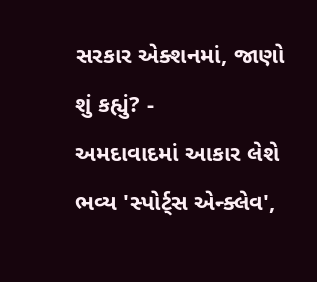સરકાર એક્શનમાં, જાણો શું કહ્યું? -
અમદાવાદમાં આકાર લેશે ભવ્ય 'સ્પોર્ટ્સ એન્ક્લેવ',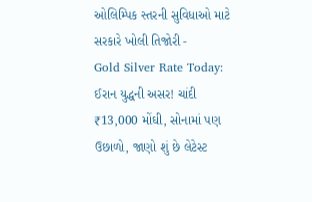ઓલિમ્પિક સ્તરની સુવિધાઓ માટે સરકારે ખોલી તિજોરી -
Gold Silver Rate Today: ઈરાન યુદ્ધની અસર! ચાંદી ₹13,000 મોંઘી, સોનામાં પણ ઉછાળો, જાણો શું છે લેટેસ્ટ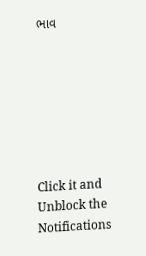ભાવ







Click it and Unblock the Notifications